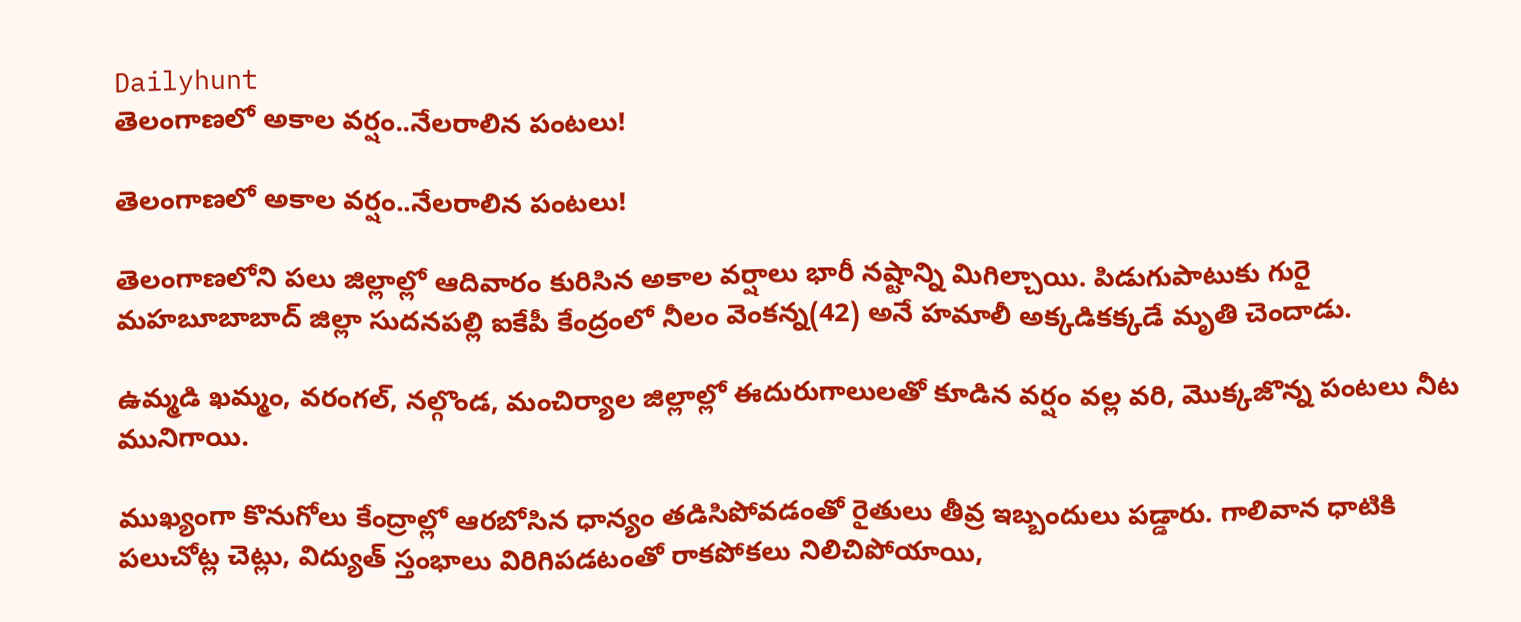Dailyhunt
తెలంగాణలో అకాల వర్షం..నేలరాలిన పంటలు!

తెలంగాణలో అకాల వర్షం..నేలరాలిన పంటలు!

తెలంగాణలోని పలు జిల్లాల్లో ఆదివారం కురిసిన అకాల వర్షాలు భారీ నష్టాన్ని మిగిల్చాయి. పిడుగుపాటుకు గురై మహబూబాబాద్ జిల్లా సుదనపల్లి ఐకేపీ కేంద్రంలో నీలం వెంకన్న(42) అనే హమాలీ అక్కడికక్కడే మృతి చెందాడు.

ఉమ్మడి ఖమ్మం, వరంగల్, నల్గొండ, మంచిర్యాల జిల్లాల్లో ఈదురుగాలులతో కూడిన వర్షం వల్ల వరి, మొక్కజొన్న పంటలు నీట మునిగాయి.

ముఖ్యంగా కొనుగోలు కేంద్రాల్లో ఆరబోసిన ధాన్యం తడిసిపోవడంతో రైతులు తీవ్ర ఇబ్బందులు పడ్డారు. గాలివాన ధాటికి పలుచోట్ల చెట్లు, విద్యుత్ స్తంభాలు విరిగిపడటంతో రాకపోకలు నిలిచిపోయాయి,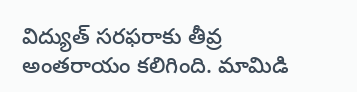విద్యుత్ సరఫరాకు తీవ్ర అంతరాయం కలిగింది. మామిడి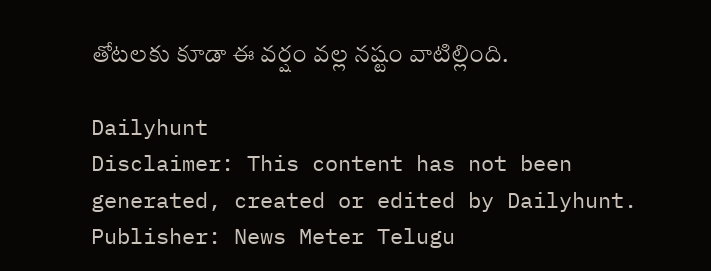తోటలకు కూడా ఈ వర్షం వల్ల నష్టం వాటిల్లింది.

Dailyhunt
Disclaimer: This content has not been generated, created or edited by Dailyhunt. Publisher: News Meter Telugu